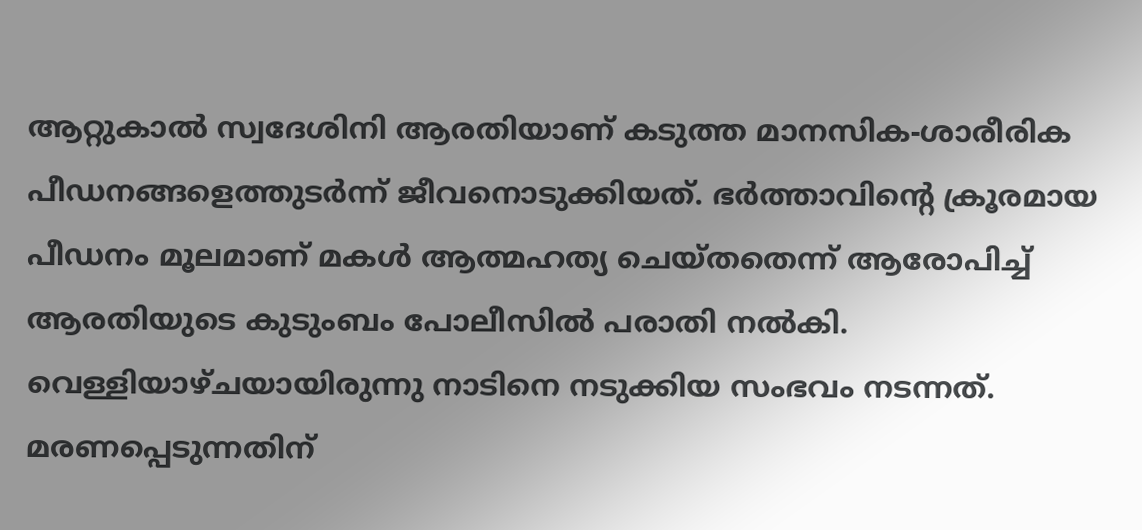ആറ്റുകാൽ സ്വദേശിനി ആരതിയാണ് കടുത്ത മാനസിക-ശാരീരിക പീഡനങ്ങളെത്തുടർന്ന് ജീവനൊടുക്കിയത്. ഭർത്താവിന്റെ ക്രൂരമായ പീഡനം മൂലമാണ് മകൾ ആത്മഹത്യ ചെയ്തതെന്ന് ആരോപിച്ച് ആരതിയുടെ കുടുംബം പോലീസിൽ പരാതി നൽകി. വെള്ളിയാഴ്ചയായിരുന്നു നാടിനെ നടുക്കിയ സംഭവം നടന്നത്.
മരണപ്പെടുന്നതിന്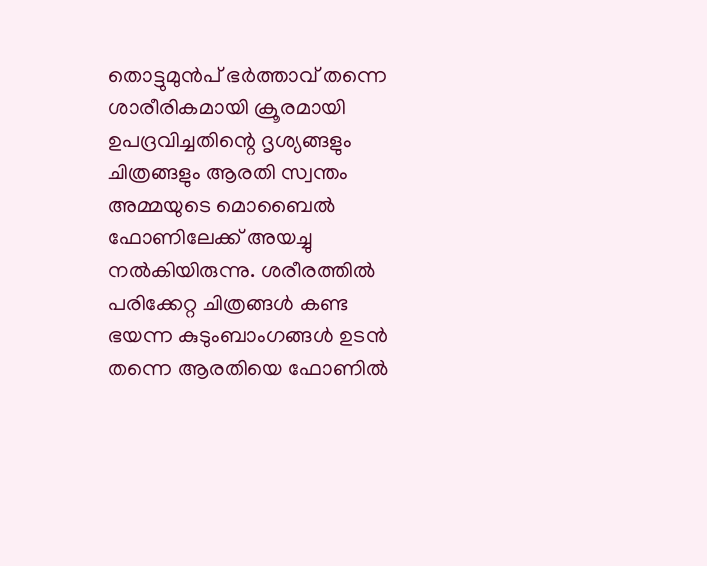തൊട്ടുമുൻപ് ഭർത്താവ് തന്നെ ശാരീരികമായി ക്രൂരമായി ഉപദ്രവിച്ചതിന്റെ ദൃശ്യങ്ങളും ചിത്രങ്ങളും ആരതി സ്വന്തം അമ്മയുടെ മൊബൈൽ ഫോണിലേക്ക് അയച്ചു നൽകിയിരുന്നു. ശരീരത്തിൽ പരിക്കേറ്റ ചിത്രങ്ങൾ കണ്ട ഭയന്ന കുടുംബാംഗങ്ങൾ ഉടൻ തന്നെ ആരതിയെ ഫോണിൽ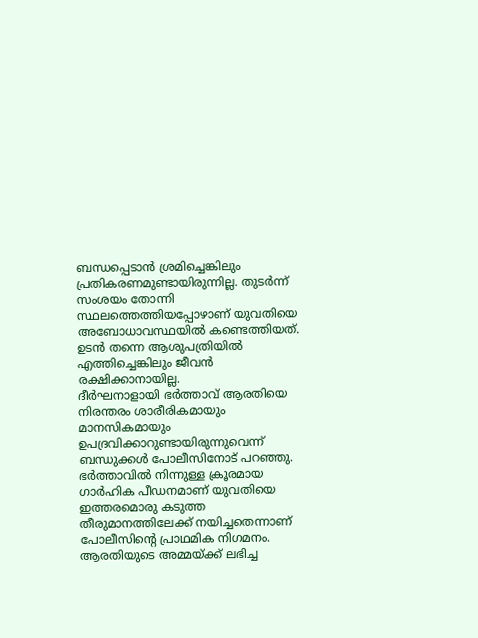ബന്ധപ്പെടാൻ ശ്രമിച്ചെങ്കിലും പ്രതികരണമുണ്ടായിരുന്നില്ല. തുടർന്ന് സംശയം തോന്നി സ്ഥലത്തെത്തിയപ്പോഴാണ് യുവതിയെ അബോധാവസ്ഥയിൽ കണ്ടെത്തിയത്. ഉടൻ തന്നെ ആശുപത്രിയിൽ എത്തിച്ചെങ്കിലും ജീവൻ രക്ഷിക്കാനായില്ല.
ദീർഘനാളായി ഭർത്താവ് ആരതിയെ നിരന്തരം ശാരീരികമായും മാനസികമായും ഉപദ്രവിക്കാറുണ്ടായിരുന്നുവെന്ന് ബന്ധുക്കൾ പോലീസിനോട് പറഞ്ഞു. ഭർത്താവിൽ നിന്നുള്ള ക്രൂരമായ ഗാർഹിക പീഡനമാണ് യുവതിയെ ഇത്തരമൊരു കടുത്ത തീരുമാനത്തിലേക്ക് നയിച്ചതെന്നാണ് പോലീസിന്റെ പ്രാഥമിക നിഗമനം. ആരതിയുടെ അമ്മയ്ക്ക് ലഭിച്ച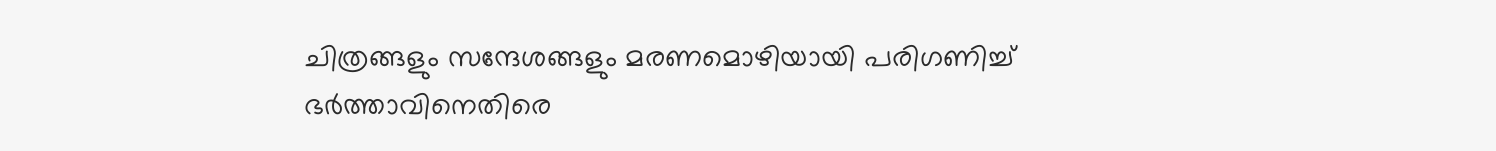ചിത്രങ്ങളും സന്ദേശങ്ങളും മരണമൊഴിയായി പരിഗണിച്ച് ഭർത്താവിനെതിരെ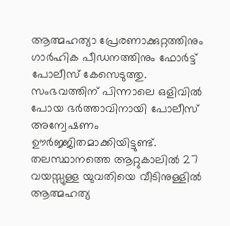ആത്മഹത്യാ പ്രേരണാക്കുറ്റത്തിനും ഗാർഹിക പീഡനത്തിനും ഫോർട്ട് പോലീസ് കേസെടുത്തു. സംഭവത്തിന് പിന്നാലെ ഒളിവിൽ പോയ ഭർത്താവിനായി പോലീസ് അന്വേഷണം ഊർജ്ജിതമാക്കിയിട്ടുണ്ട്.
തലസ്ഥാനത്തെ ആറ്റുകാലിൽ 27 വയസ്സുള്ള യുവതിയെ വീടിനുള്ളിൽ ആത്മഹത്യ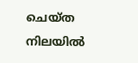ചെയ്ത നിലയിൽ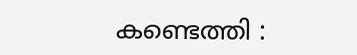കണ്ടെത്തി :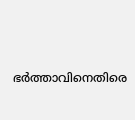ഭർത്താവിനെതിരെ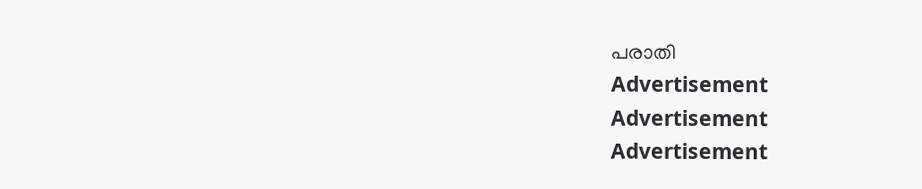പരാതി
Advertisement
Advertisement
Advertisement